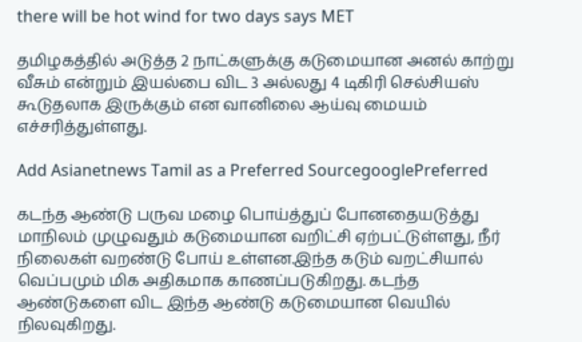there will be hot wind for two days says MET

தமிழகத்தில் அடுத்த 2 நாட்களுக்கு கடுமையான அனல் காற்று வீசும் என்றும் இயல்பை விட 3 அல்லது 4 டிகிரி செல்சியஸ் கூடுதலாக இருக்கும் என வானிலை ஆய்வு மையம் எச்சரித்துள்ளது.

Add Asianetnews Tamil as a Preferred SourcegooglePreferred

கடந்த ஆண்டு பருவ மழை பொய்த்துப் போனதையடுத்து மாநிலம் முழுவதும் கடுமையான வறிட்சி ஏற்பட்டுள்ளது, நீர் நிலைகள் வறண்டு போய் உள்ளன.இந்த கடும் வறட்சியால் வெப்பமும் மிக அதிகமாக காணப்படுகிறது. கடந்த ஆண்டுகளை விட இந்த ஆண்டு கடுமையான வெயில் நிலவுகிறது.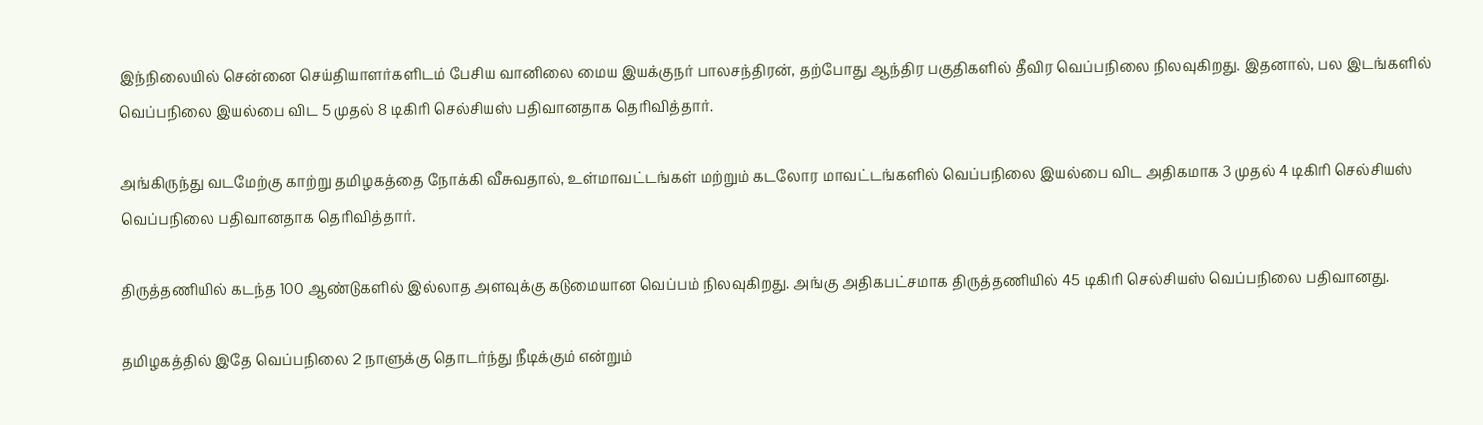இந்நிலையில் சென்னை செய்தியாளர்களிடம் பேசிய வானிலை மைய இயக்குநர் பாலசந்திரன், தற்போது ஆந்திர பகுதிகளில் தீவிர வெப்பநிலை நிலவுகிறது. இதனால், பல இடங்களில் வெப்பநிலை இயல்பை விட 5 முதல் 8 டிகிரி செல்சியஸ் பதிவானதாக தெரிவித்தார்.

அங்கிருந்து வடமேற்கு காற்று தமிழகத்தை நோக்கி வீசுவதால், உள்மாவட்டங்கள் மற்றும் கடலோர மாவட்டங்களில் வெப்பநிலை இயல்பை விட அதிகமாக 3 முதல் 4 டிகிரி செல்சியஸ் வெப்பநிலை பதிவானதாக தெரிவித்தார்.

திருத்தணியில் கடந்த 100 ஆண்டுகளில் இல்லாத அளவுக்கு கடுமையான வெப்பம் நிலவுகிறது. அங்கு அதிகபட்சமாக திருத்தணியில் 45 டிகிரி செல்சியஸ் வெப்பநிலை பதிவானது.

தமிழகத்தில் இதே வெப்பநிலை 2 நாளுக்கு தொடர்ந்து நீடிக்கும் என்றும்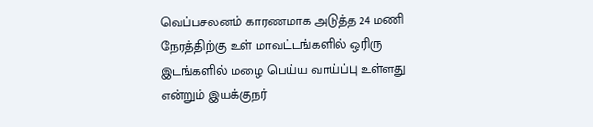வெப்பசலனம் காரணமாக அடுத்த 24 மணி நேரத்திற்கு உள் மாவட்டங்களில் ஒரிரு இடங்களில் மழை பெய்ய வாய்ப்பு உள்ளது என்றும் இயக்குநர்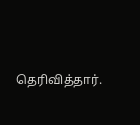தெரிவித்தார்.